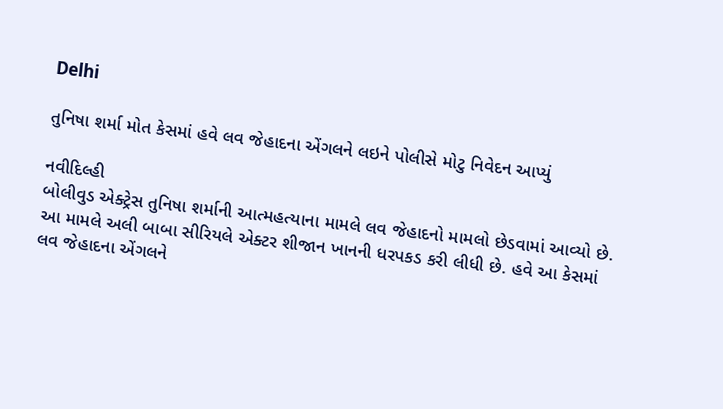Delhi

તુનિષા શર્મા મોત કેસમાં હવે લવ જેહાદના એંગલને લઇને પોલીસે મોટુ નિવેદન આપ્યું

નવીદિલ્હી
બોલીવુડ એક્ટ્રેસ તુનિષા શર્માની આત્મહત્યાના મામલે લવ જેહાદનો મામલો છેડવામાં આવ્યો છે. આ મામલે અલી બાબા સીરિયલે એક્ટર શીજાન ખાનની ધરપકડ કરી લીધી છે. હવે આ કેસમાં લવ જેહાદના એંગલને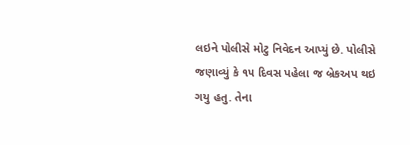લઇને પોલીસે મોટુ નિવેદન આપ્યું છે. પોલીસે જણાવ્યું કે ૧૫ દિવસ પહેલા જ બ્રેકઅપ થઇ ગયુ હતુ. તેના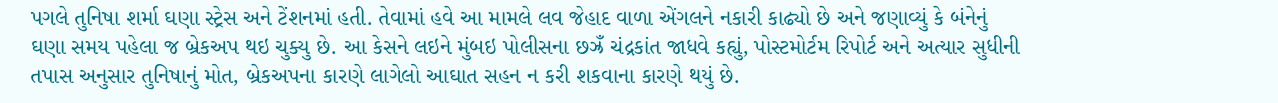પગલે તુનિષા શર્મા ઘણા સ્ટ્રેસ અને ટેંશનમાં હતી. તેવામાં હવે આ મામલે લવ જેહાદ વાળા એંગલને નકારી કાઢ્યો છે અને જણાવ્યું કે બંનેનું ઘણા સમય પહેલા જ બ્રેકઅપ થઇ ચુક્યુ છે. આ કેસને લઇને મુંબઇ પોલીસના છઝ્રઁ ચંદ્રકાંત જાધવે કહ્યું, પોસ્ટમોર્ટમ રિપોર્ટ અને અત્યાર સુધીની તપાસ અનુસાર તુનિષાનું મોત, બ્રેકઅપના કારણે લાગેલો આઘાત સહન ન કરી શકવાના કારણે થયું છે.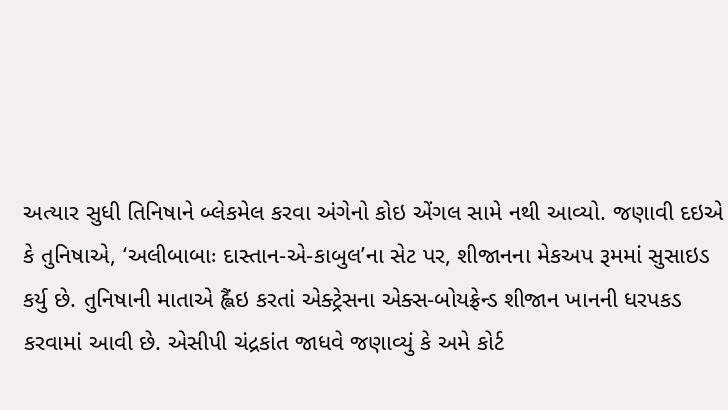અત્યાર સુધી તિનિષાને બ્લેકમેલ કરવા અંગેનો કોઇ એંગલ સામે નથી આવ્યો. જણાવી દઇએ કે તુનિષાએ, ‘અલીબાબાઃ દાસ્તાન-એ-કાબુલ’ના સેટ પર, શીજાનના મેકઅપ રૂમમાં સુસાઇડ કર્યુ છે. તુનિષાની માતાએ હ્લૈંઇ કરતાં એક્ટ્રેસના એક્સ-બોયફ્રેન્ડ શીજાન ખાનની ધરપકડ કરવામાં આવી છે. એસીપી ચંદ્રકાંત જાધવે જણાવ્યું કે અમે કોર્ટ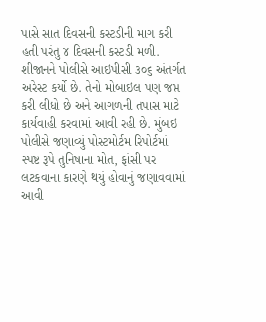પાસે સાત દિવસની કસ્ટડીની માગ કરી હતી પરંતુ ૪ દિવસની કસ્ટડી મળી. શીજાનને પોલીસે આઇપીસી ૩૦૬ અંતર્ગત અરેસ્ટ કર્યો છે. તેનો મોબાઇલ પણ જપ્ત કરી લીધો છે અને આગળની તપાસ માટે કાર્યવાહી કરવામાં આવી રહી છે. મુંબઇ પોલીસે જણાવ્યું પોસ્ટમોર્ટમ રિપોર્ટમાં સ્પષ્ટ રૂપે તુનિષાના મોત, ફાંસી પર લટકવાના કારણે થયું હોવાનું જણાવવામાં આવી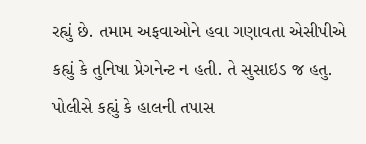રહ્યું છે. તમામ અફવાઓને હવા ગણાવતા એસીપીએ કહ્યું કે તુનિષા પ્રેગનેન્ટ ન હતી. તે સુસાઇડ જ હતુ. પોલીસે કહ્યું કે હાલની તપાસ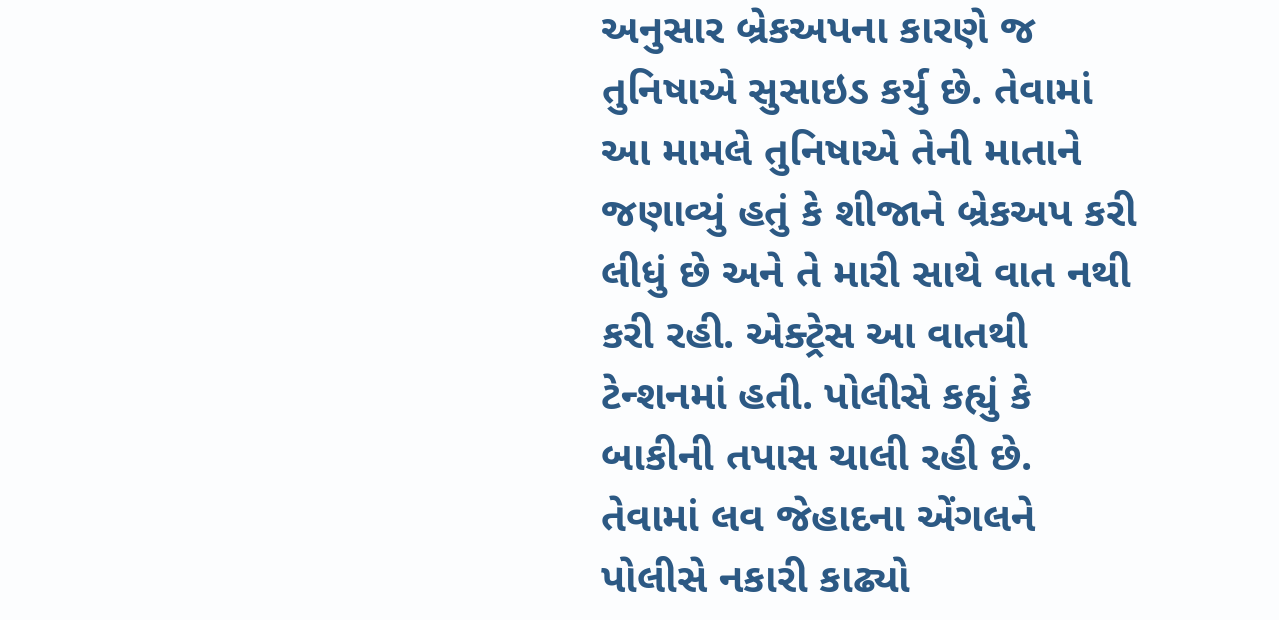અનુસાર બ્રેકઅપના કારણે જ તુનિષાએ સુસાઇડ કર્યુ છે. તેવામાં આ મામલે તુનિષાએ તેની માતાને જણાવ્યું હતું કે શીજાને બ્રેકઅપ કરી લીધું છે અને તે મારી સાથે વાત નથી કરી રહી. એક્ટ્રેસ આ વાતથી ટેન્શનમાં હતી. પોલીસે કહ્યું કે બાકીની તપાસ ચાલી રહી છે. તેવામાં લવ જેહાદના એંગલને પોલીસે નકારી કાઢ્યો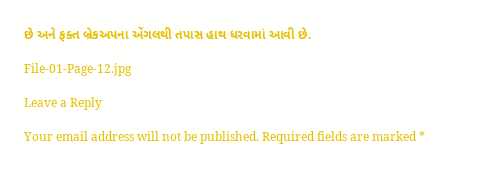છે અને ફક્ત બ્રેકઅપના એંગલથી તપાસ હાથ ધરવામાં આવી છે.

File-01-Page-12.jpg

Leave a Reply

Your email address will not be published. Required fields are marked *